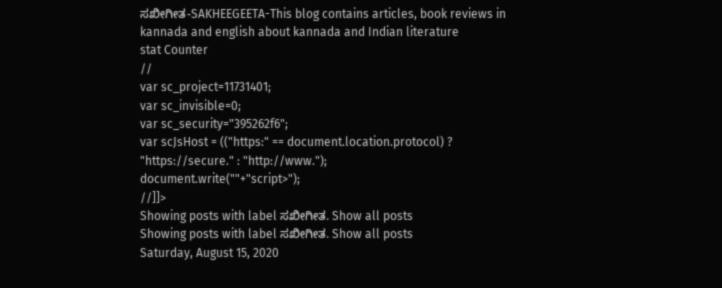ಸಖೀಗೀತ-SAKHEEGEETA-This blog contains articles, book reviews in kannada and english about kannada and Indian literature
stat Counter
//
var sc_project=11731401;
var sc_invisible=0;
var sc_security="395262f6";
var scJsHost = (("https:" == document.location.protocol) ? "https://secure." : "http://www.");
document.write(""+"script>");
//]]>
Showing posts with label ಸಖೀಗೀತ. Show all posts
Showing posts with label ಸಖೀಗೀತ. Show all posts
Saturday, August 15, 2020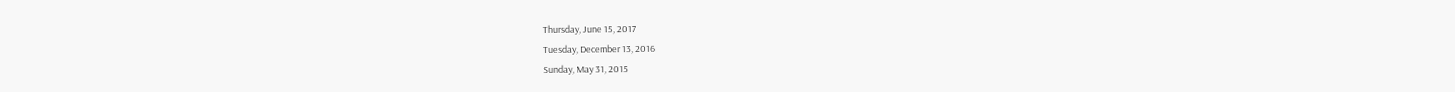Thursday, June 15, 2017
Tuesday, December 13, 2016
Sunday, May 31, 2015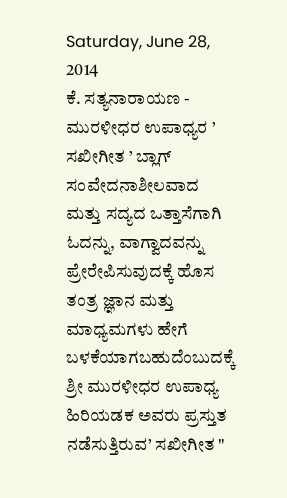Saturday, June 28, 2014
ಕೆ. ಸತ್ಯನಾರಾಯಣ - ಮುರಳೀಧರ ಉಪಾಧ್ಯರ ’ ಸಖೀಗೀತ ’ ಬ್ಲಾಗ್
ಸಂವೇದನಾಶೀಲವಾದ ಮತ್ತು ಸದ್ಯದ ಒತ್ತಾಸೆಗಾಗಿ ಓದನ್ನು, ವಾಗ್ವಾದವನ್ನು ಪ್ರೇರೇಪಿಸುವುದಕ್ಕೆ ಹೊಸ ತಂತ್ರ ಜ್ಞಾನ ಮತ್ತು ಮಾಧ್ಯಮಗಳು ಹೇಗೆ ಬಳಕೆಯಾಗಬಹುದೆಂಬುದಕ್ಕೆ ಶ್ರೀ ಮುರಳೀಧರ ಉಪಾಧ್ಯ ಹಿರಿಯಡಕ ಅವರು ಪ್ರಸ್ತುತ ನಡೆಸುತ್ತಿರುವ’ ಸಖೀಗೀತ "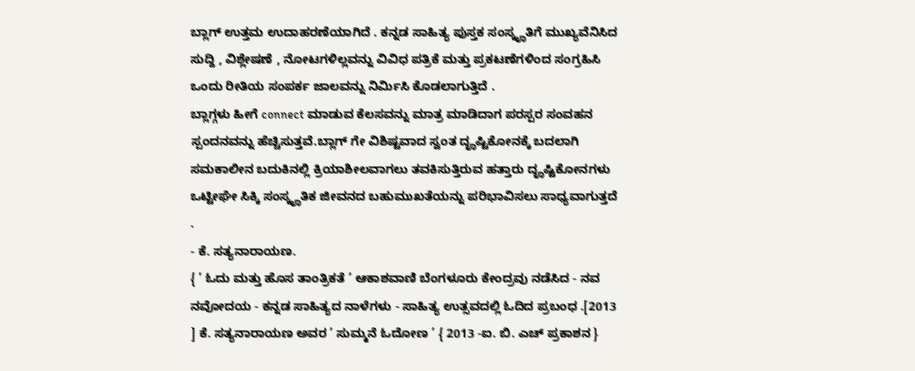ಬ್ಲಾಗ್ ಉತ್ತಮ ಉದಾಹರಣೆಯಾಗಿದೆ . ಕನ್ನಡ ಸಾಹಿತ್ಯ ಪುಸ್ತಕ ಸಂಸ್ಕೄತಿಗೆ ಮುಖ್ಯವೆನಿಸಿದ ಸುದ್ದಿ , ವಿಶ್ಲೇಷಣೆ , ನೋಟಗಳಿಲ್ಲವನ್ನು ವಿವಿಧ ಪತ್ರಿಕೆ ಮತ್ತು ಪ್ರಕಟಣೆಗಳಿಂದ ಸಂಗ್ರಹಿಸಿ ಒಂದು ರೀತಿಯ ಸಂಪರ್ಕ ಜಾಲವನ್ನು ನಿರ್ಮಿಸಿ ಕೊಡಲಾಗುತ್ತಿದೆ .
ಬ್ಲಾಗ್ಗಳು ಹೀಗೆ connect ಮಾಡುವ ಕೆಲಸವನ್ನು ಮಾತ್ರ ಮಾಡಿದಾಗ ಪರಸ್ಪರ ಸಂವಹನ ಸ್ಪಂದನವನ್ನು ಹೆಚ್ಚಿಸುತ್ತವೆ.ಬ್ಲಾಗ್ ಗೇ ವಿಶಿಷ್ಟವಾದ ಸ್ವಂತ ದೄಷ್ಟಿಕೋನಕ್ಕೆ ಬದಲಾಗಿ ಸಮಕಾಲೀನ ಬದುಕಿನಲ್ಲಿ ಕ್ರಿಯಾಶೀಲವಾಗಲು ತವಕಿಸುತ್ತಿರುವ ಹತ್ತಾರು ದೄಷ್ಟಿಕೋನಗಳು ಒಟ್ಟೀಘೇ ಸಿಕ್ಕಿ ಸಂಸ್ಕೄತಿಕ ಜೀವನದ ಬಹುಮುಖತೆಯನ್ನು ಪರಿಭಾವಿಸಲು ಸಾಧ್ಯವಾಗುತ್ತದೆ .
- ಕೆ. ಸತ್ಯನಾರಾಯಣ.
{ ’ ಓದು ಮತ್ತು ಹೊಸ ತಾಂತ್ರಿಕತೆ ’ ಆಕಾಶವಾಣಿ ಬೆಂಗಳೂರು ಕೇಂದ್ರವು ನಡೆಸಿದ - ನವ ನವೋದಯ - ಕನ್ನಡ ಸಾಹಿತ್ಯದ ನಾಳೆಗಳು - ಸಾಹಿತ್ಯ ಉತ್ಸವದಲ್ಲಿ ಓದಿದ ಪ್ರಬಂಧ .[2013 ] ಕೆ. ಸತ್ಯನಾರಾಯಣ ಅವರ ’ ಸುಮ್ಮನೆ ಓದೋಣ ’ { 2013 -ಐ. ಬಿ. ಎಚ್ ಪ್ರಕಾಶನ }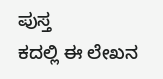ಪುಸ್ತ
ಕದಲ್ಲಿ ಈ ಲೇಖನ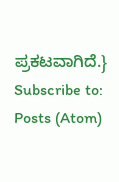ಪ್ರಕಟವಾಗಿದೆ.}
Subscribe to:
Posts (Atom)